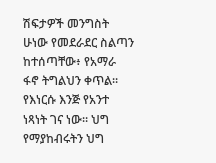ሽፍታዎች መንግስት ሁነው የመደራደር ስልጣን ከተሰጣቸው፥ የአማራ ፋኖ ትግልህን ቀጥል። የእነርሱ እንጅ የአንተ ነጻነት ገና ነው። ህግ የማያከብሩትን ህግ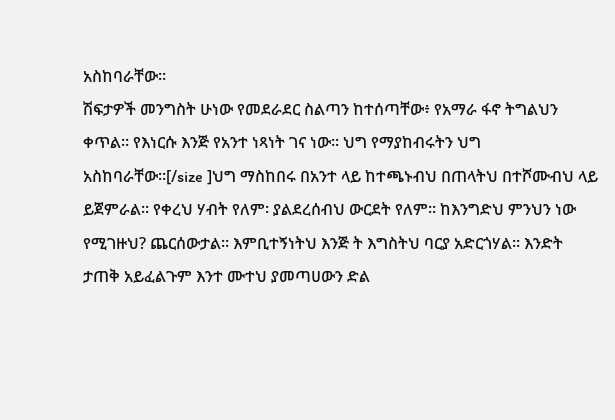አስከባራቸው።
ሽፍታዎች መንግስት ሁነው የመደራደር ስልጣን ከተሰጣቸው፥ የአማራ ፋኖ ትግልህን ቀጥል። የእነርሱ እንጅ የአንተ ነጻነት ገና ነው። ህግ የማያከብሩትን ህግ አስከባራቸው።[/size ]ህግ ማስከበሩ በአንተ ላይ ከተጫኑብህ በጠላትህ በተሾሙብህ ላይ ይጀምራል። የቀረህ ሃብት የለም፡ ያልደረሰብህ ውርደት የለም። ከእንግድህ ምንህን ነው የሚገዙህ? ጨርሰውታል። እምቢተኝነትህ እንጅ ት እግስትህ ባርያ አድርጎሃል። እንድት ታጠቅ አይፈልጉም እንተ ሙተህ ያመጣሀውን ድል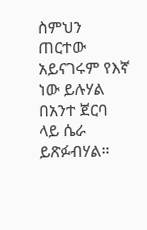ስምህን ጠርተው አይናገሩም የእኛ ነው ይሉሃል በአንተ ጀርባ ላይ ሴራ ይጽፉብሃል።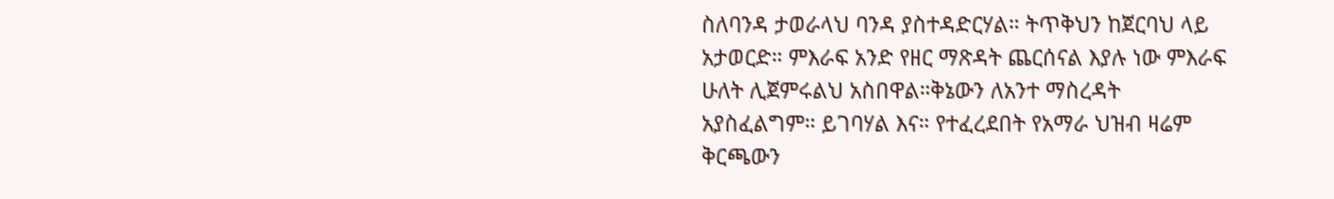ስለባንዳ ታወራላህ ባንዳ ያስተዳድርሃል። ትጥቅህን ከጀርባህ ላይ አታወርድ። ምእራፍ አንድ የዘር ማጽዳት ጨርሰናል እያሉ ነው ምእራፍ ሁለት ሊጀምሩልህ አስበዋል።ቅኔውን ለአንተ ማስረዳት አያስፈልግም። ይገባሃል እና። የተፈረደበት የአማራ ህዝብ ዛሬም ቅርጫውን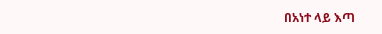በአነተ ላይ እጣ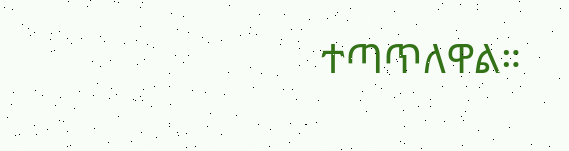ተጣጥለዋል።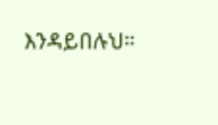እንዳይበሉህ።